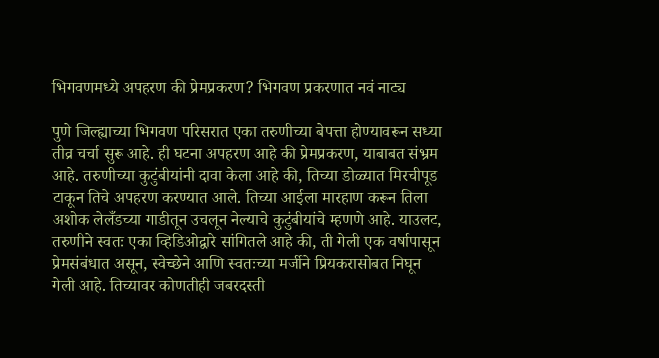भिगवणमध्ये अपहरण की प्रेमप्रकरण? भिगवण प्रकरणात नवं नाट्य

पुणे जिल्ह्याच्या भिगवण परिसरात एका तरुणीच्या बेपत्ता होण्यावरून सध्या तीव्र चर्चा सुरू आहे. ही घटना अपहरण आहे की प्रेमप्रकरण, याबाबत संभ्रम आहे. तरुणीच्या कुटुंबीयांनी दावा केला आहे की, तिच्या डोळ्यात मिरचीपूड टाकून तिचे अपहरण करण्यात आले. तिच्या आईला मारहाण करून तिला अशोक लेलँडच्या गाडीतून उचलून नेल्याचे कुटुंबीयांचे म्हणणे आहे. याउलट, तरुणीने स्वतः एका व्हिडिओद्वारे सांगितले आहे की, ती गेली एक वर्षापासून प्रेमसंबंधात असून, स्वेच्छेने आणि स्वतःच्या मर्जीने प्रियकरासोबत निघून गेली आहे. तिच्यावर कोणतीही जबरदस्ती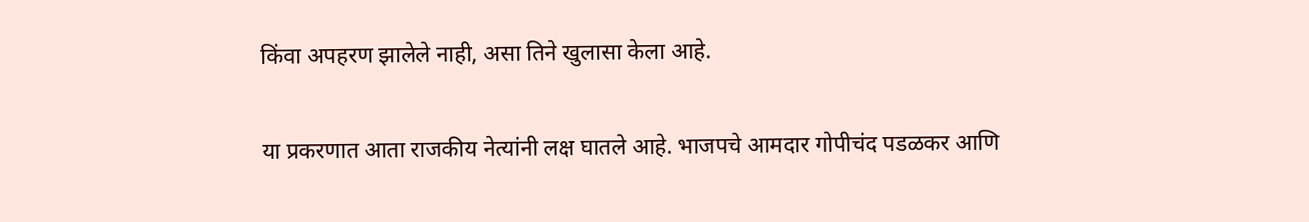किंवा अपहरण झालेले नाही, असा तिने खुलासा केला आहे.

या प्रकरणात आता राजकीय नेत्यांनी लक्ष घातले आहे. भाजपचे आमदार गोपीचंद पडळकर आणि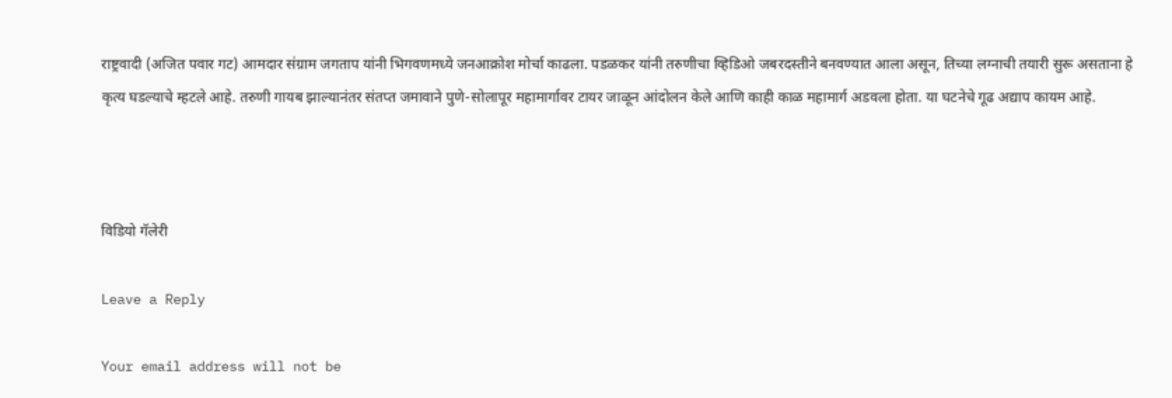राष्ट्रवादी (अजित पवार गट) आमदार संग्राम जगताप यांनी भिगवणमध्ये जनआक्रोश मोर्चा काढला. पडळकर यांनी तरुणीचा व्हिडिओ जबरदस्तीने बनवण्यात आला असून, तिच्या लग्नाची तयारी सुरू असताना हे कृत्य घडल्याचे म्हटले आहे. तरुणी गायब झाल्यानंतर संतप्त जमावाने पुणे-सोलापूर महामार्गावर टायर जाळून आंदोलन केले आणि काही काळ महामार्ग अडवला होता. या घटनेचे गूढ अद्याप कायम आहे.



विडियो गॅलेरी

Leave a Reply

Your email address will not be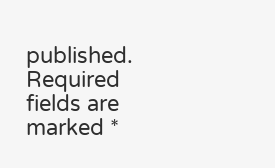published. Required fields are marked *